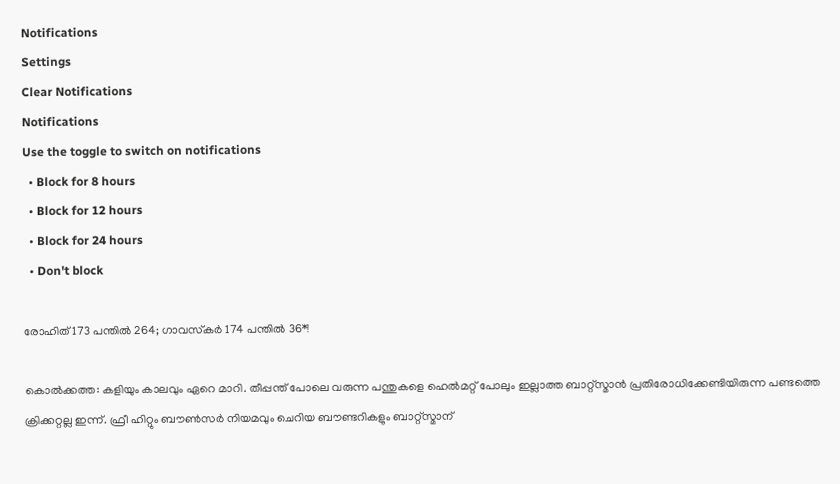Notifications
Settings
Clear Notifications
Notifications
Use the toggle to switch on notifications
  • Block for 8 hours
  • Block for 12 hours
  • Block for 24 hours
  • Don't block

രോഹിത് 173 പന്തില്‍ 264; ഗാവസ്‌കര്‍ 174 പന്തില്‍ 36*!

കൊല്‍ക്കത്ത: കളിയും കാലവും ഏറെ മാറി. തീപ്പന്ത് പോലെ വരുന്ന പന്തുകളെ ഹെല്‍മറ്റ് പോലും ഇല്ലാത്ത ബാറ്റ്‌സ്മാന്‍ പ്രതിരോധിക്കേണ്ടിയിരുന്ന പണ്ടത്തെ ക്രിക്കറ്റല്ല ഇന്ന്. ഫ്രീ ഹിറ്റും ബൗണ്‍സര്‍ നിയമവും ചെറിയ ബൗണ്ടറികളും ബാറ്റ്‌സ്മാന്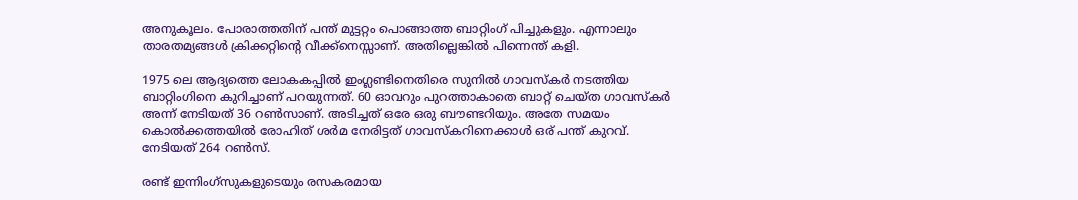അനുകൂലം. പോരാത്തതിന് പന്ത് മുട്ടറ്റം പൊങ്ങാത്ത ബാറ്റിംഗ് പിച്ചുകളും. എന്നാലും താരതമ്യങ്ങള്‍ ക്രിക്കറ്റിന്റെ വീക്ക്‌നെസ്സാണ്. അതില്ലെങ്കില്‍ പിന്നെന്ത് കളി.

1975 ലെ ആദ്യത്തെ ലോകകപ്പില്‍ ഇംഗ്ലണ്ടിനെതിരെ സുനില്‍ ഗാവസ്‌കര്‍ നടത്തിയ ബാറ്റിംഗിനെ കുറിച്ചാണ് പറയുന്നത്. 60 ഓവറും പുറത്താകാതെ ബാറ്റ് ചെയ്ത ഗാവസ്‌കര്‍ അന്ന് നേടിയത് 36 റണ്‍സാണ്. അടിച്ചത് ഒരേ ഒരു ബൗണ്ടറിയും. അതേ സമയം കൊല്‍ക്കത്തയില്‍ രോഹിത് ശര്‍മ നേരിട്ടത് ഗാവസ്‌കറിനെക്കാള്‍ ഒര് പന്ത് കുറവ്. നേടിയത് 264 റണ്‍സ്.

രണ്ട് ഇന്നിംഗ്‌സുകളുടെയും രസകരമായ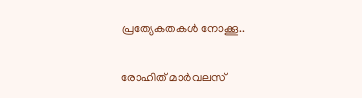പ്രത്യേകതകള്‍ നോക്കൂ..

രോഹിത് മാര്‍വലസ്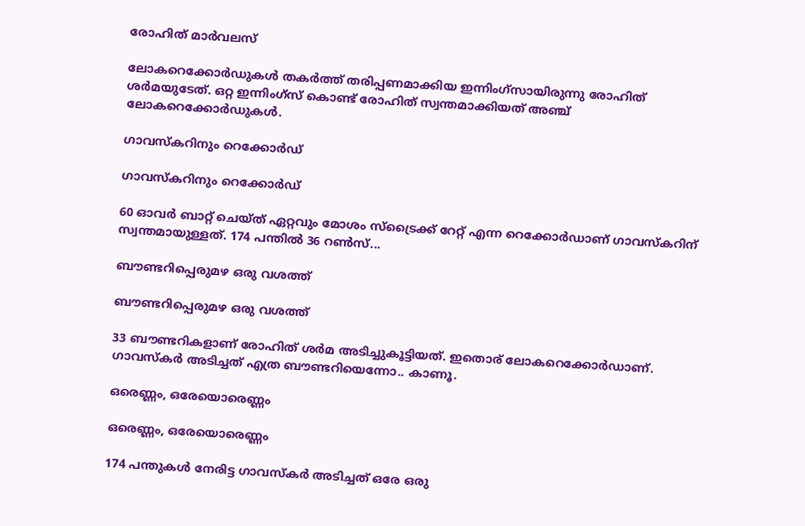രോഹിത് മാര്‍വലസ്

ലോകറെക്കോര്‍ഡുകള്‍ തകര്‍ത്ത് തരിപ്പണമാക്കിയ ഇന്നിംഗ്‌സായിരുന്നു രോഹിത് ശര്‍മയുടേത്. ഒറ്റ ഇന്നിംഗ്‌സ് കൊണ്ട് രോഹിത് സ്വന്തമാക്കിയത് അഞ്ച് ലോകറെക്കോര്‍ഡുകള്‍.

ഗാവസ്‌കറിനും റെക്കോര്‍ഡ്

ഗാവസ്‌കറിനും റെക്കോര്‍ഡ്

60 ഓവര്‍ ബാറ്റ് ചെയ്ത് ഏറ്റവും മോശം സ്‌ട്രൈക്ക് റേറ്റ് എന്ന റെക്കോര്‍ഡാണ് ഗാവസ്‌കറിന് സ്വന്തമായുള്ളത്. 174 പന്തില്‍ 36 റണ്‍സ്...

ബൗണ്ടറിപ്പെരുമഴ ഒരു വശത്ത്

ബൗണ്ടറിപ്പെരുമഴ ഒരു വശത്ത്

33 ബൗണ്ടറികളാണ് രോഹിത് ശര്‍മ അടിച്ചുകൂട്ടിയത്. ഇതൊര് ലോകറെക്കോര്‍ഡാണ്. ഗാവസ്‌കര്‍ അടിച്ചത് എത്ര ബൗണ്ടറിയെന്നോ.. കാണൂ.

ഒരെണ്ണം, ഒരേയൊരെണ്ണം

ഒരെണ്ണം, ഒരേയൊരെണ്ണം

174 പന്തുകള്‍ നേരിട്ട ഗാവസ്‌കര്‍ അടിച്ചത് ഒരേ ഒരു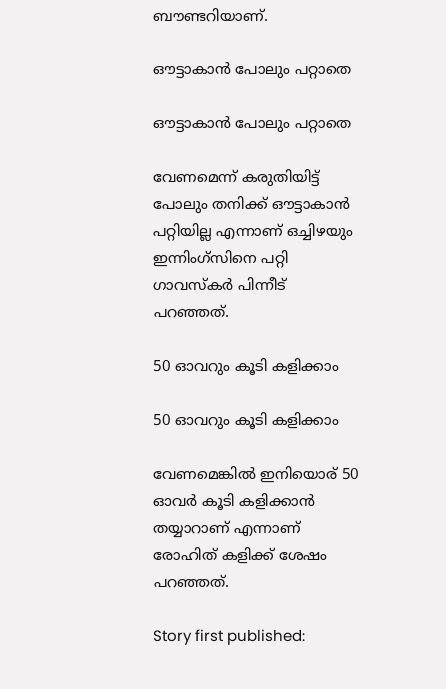ബൗണ്ടറിയാണ്.

ഔട്ടാകാന്‍ പോലും പറ്റാതെ

ഔട്ടാകാന്‍ പോലും പറ്റാതെ

വേണമെന്ന് കരുതിയിട്ട് പോലും തനിക്ക് ഔട്ടാകാന്‍ പറ്റിയില്ല എന്നാണ് ഒച്ചിഴയും ഇന്നിംഗ്‌സിനെ പറ്റി ഗാവസ്‌കര്‍ പിന്നീട് പറഞ്ഞത്.

50 ഓവറും കൂടി കളിക്കാം

50 ഓവറും കൂടി കളിക്കാം

വേണമെങ്കില്‍ ഇനിയൊര് 50 ഓവര്‍ കൂടി കളിക്കാന്‍ തയ്യാറാണ് എന്നാണ് രോഹിത് കളിക്ക് ശേഷം പറഞ്ഞത്.

Story first published: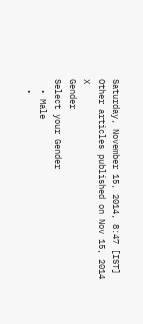Saturday, November 15, 2014, 8:47 [IST]
Other articles published on Nov 15, 2014
X
Gender
Select your Gender
  • Male
  •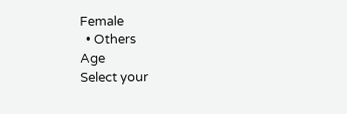Female
  • Others
Age
Select your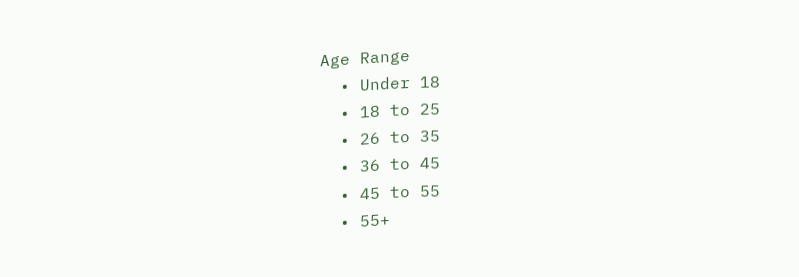Age Range
  • Under 18
  • 18 to 25
  • 26 to 35
  • 36 to 45
  • 45 to 55
  • 55+